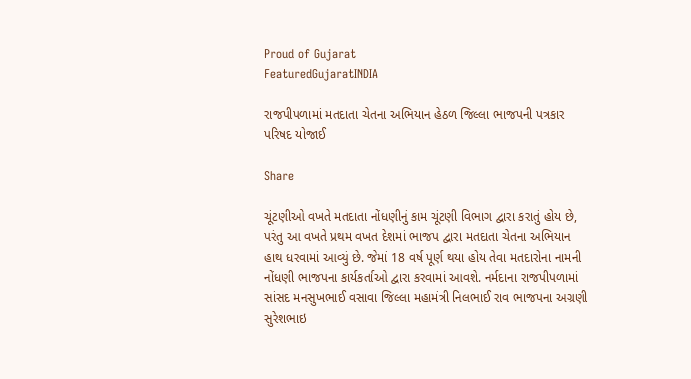Proud of Gujarat
FeaturedGujaratINDIA

રાજપીપળામાં મતદાતા ચેતના અભિયાન હેઠળ જિલ્લા ભાજપની પત્રકાર પરિષદ યોજાઈ

Share

ચૂંટણીઓ વખતે મતદાતા નોંધણીનું કામ ચૂંટણી વિભાગ દ્વારા કરાતું હોય છે, પરંતુ આ વખતે પ્રથમ વખત દેશમાં ભાજપ દ્વારા મતદાતા ચેતના અભિયાન હાથ ધરવામાં આવ્યું છે. જેમાં 18 વર્ષ પૂર્ણ થયા હોય તેવા મતદારોના નામની નોંધણી ભાજપના કાર્યકર્તાઓ દ્વારા કરવામાં આવશે. નર્મદાના રાજપીપળામાં સાંસદ મનસુખભાઈ વસાવા જિલ્લા મહામંત્રી નિલભાઈ રાવ ભાજપના અગ્રણી સુરેશભાઇ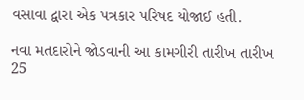વસાવા દ્વારા એક પત્રકાર પરિષદ યોજાઈ હતી.

નવા મતદારોને જોડવાની આ કામગીરી તારીખ તારીખ 25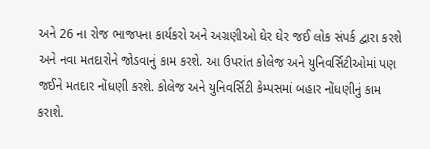અને 26 ના રોજ ભાજપના કાર્યકરો અને અગ્રણીઓ ઘેર ઘેર જઈ લોક સંપર્ક દ્વારા કરશે અને નવા મતદારોને જોડવાનું કામ કરશે. આ ઉપરાંત કોલેજ અને યુનિવર્સિટીઓમાં પણ જઈને મતદાર નોંધણી કરશે. કોલેજ અને યુનિવર્સિટી કેમ્પસમાં બહાર નોંધણીનું કામ કરાશે.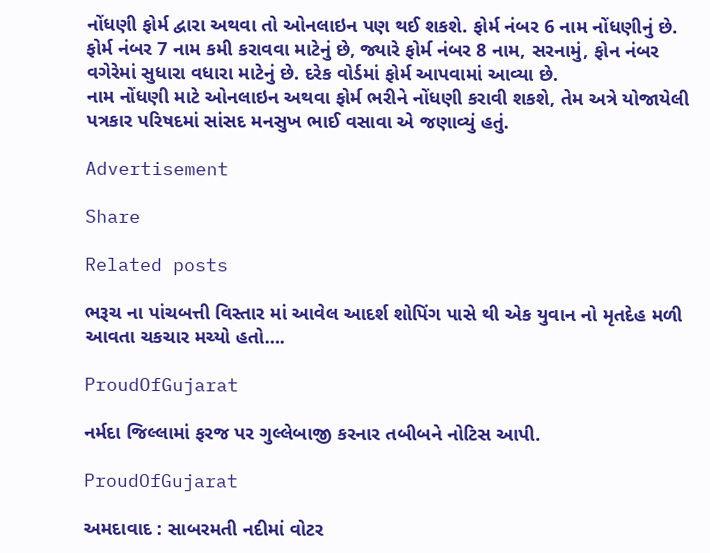નોંધણી ફોર્મ દ્વારા અથવા તો ઓનલાઇન પણ થઈ શકશે. ફોર્મ નંબર 6 નામ નોંધણીનું છે. ફોર્મ નંબર 7 નામ કમી કરાવવા માટેનું છે, જ્યારે ફોર્મ નંબર 8 નામ, સરનામું, ફોન નંબર વગેરેમાં સુધારા વધારા માટેનું છે. દરેક વોર્ડમાં ફોર્મ આપવામાં આવ્યા છે.
નામ નોંધણી માટે ઓનલાઇન અથવા ફોર્મ ભરીને નોંધણી કરાવી શકશે, તેમ અત્રે યોજાયેલી પત્રકાર પરિષદમાં સાંસદ મનસુખ ભાઈ વસાવા એ જણાવ્યું હતું.

Advertisement

Share

Related posts

ભરૂચ ના પાંચબત્તી વિસ્તાર માં આવેલ આદર્શ શોપિંગ પાસે થી એક યુવાન નો મૃતદેહ મળી આવતા ચકચાર મચ્યો હતો….

ProudOfGujarat

નર્મદા જિલ્લામાં ફરજ પર ગુલ્લેબાજી કરનાર તબીબને નોટિસ આપી.

ProudOfGujarat

અમદાવાદ : સાબરમતી નદીમાં વોટર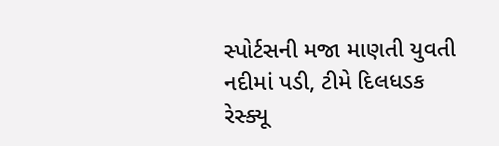સ્પોર્ટસની મજા માણતી યુવતી નદીમાં પડી, ટીમે દિલધડક રેસ્ક્યૂ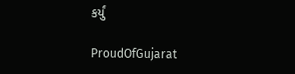કર્યું

ProudOfGujarat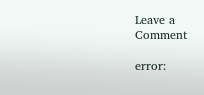Leave a Comment

error: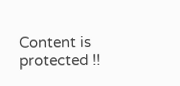Content is protected !!